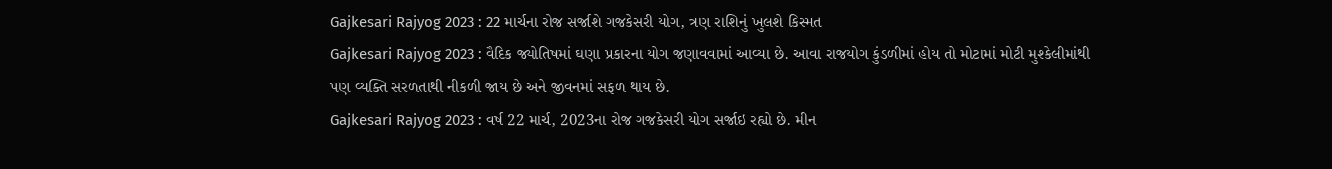Gajkesari Rajyog 2023 : 22 માર્ચના રોજ સર્જાશે ગજકેસરી યોગ, ત્રણ રાશિનું ખુલશે કિસ્મત
Gajkesari Rajyog 2023 : વૈદિક જ્યોતિષમાં ઘણા પ્રકારના યોગ જણાવવામાં આવ્યા છે. આવા રાજયોગ કુંડળીમાં હોય તો મોટામાં મોટી મુશ્કેલીમાંથી પણ વ્યક્તિ સરળતાથી નીકળી જાય છે અને જીવનમાં સફળ થાય છે.
Gajkesari Rajyog 2023 : વર્ષ 22 માર્ચ, 2023ના રોજ ગજકેસરી યોગ સર્જાઇ રહ્યો છે. મીન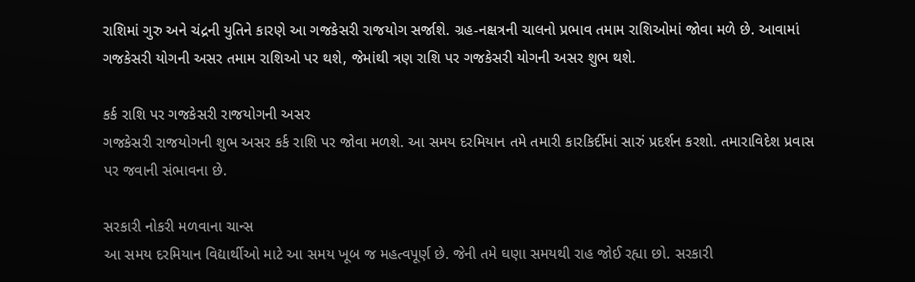રાશિમાં ગુરુ અને ચંદ્રની યુતિને કારણે આ ગજકેસરી રાજયોગ સર્જાશે. ગ્રહ-નક્ષત્રની ચાલનો પ્રભાવ તમામ રાશિઓમાં જોવા મળે છે. આવામાં ગજકેસરી યોગની અસર તમામ રાશિઓ પર થશે, જેમાંથી ત્રણ રાશિ પર ગજકેસરી યોગની અસર શુભ થશે.

કર્ક રાશિ પર ગજકેસરી રાજયોગની અસર
ગજકેસરી રાજયોગની શુભ અસર કર્ક રાશિ પર જોવા મળશે. આ સમય દરમિયાન તમે તમારી કારકિર્દીમાં સારું પ્રદર્શન કરશો. તમારાવિદેશ પ્રવાસ પર જવાની સંભાવના છે.

સરકારી નોકરી મળવાના ચાન્સ
આ સમય દરમિયાન વિદ્યાર્થીઓ માટે આ સમય ખૂબ જ મહત્વપૂર્ણ છે. જેની તમે ઘણા સમયથી રાહ જોઈ રહ્યા છો. સરકારી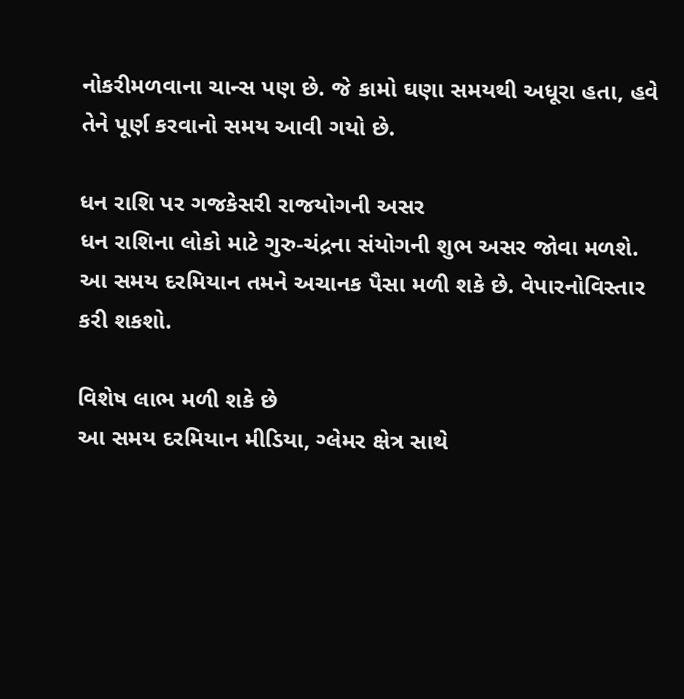નોકરીમળવાના ચાન્સ પણ છે. જે કામો ઘણા સમયથી અધૂરા હતા, હવે તેને પૂર્ણ કરવાનો સમય આવી ગયો છે.

ધન રાશિ પર ગજકેસરી રાજયોગની અસર
ધન રાશિના લોકો માટે ગુરુ-ચંદ્રના સંયોગની શુભ અસર જોવા મળશે. આ સમય દરમિયાન તમને અચાનક પૈસા મળી શકે છે. વેપારનોવિસ્તાર કરી શકશો.

વિશેષ લાભ મળી શકે છે
આ સમય દરમિયાન મીડિયા, ગ્લેમર ક્ષેત્ર સાથે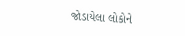જોડાયેલા લોકોને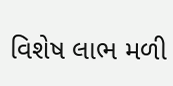વિશેષ લાભ મળી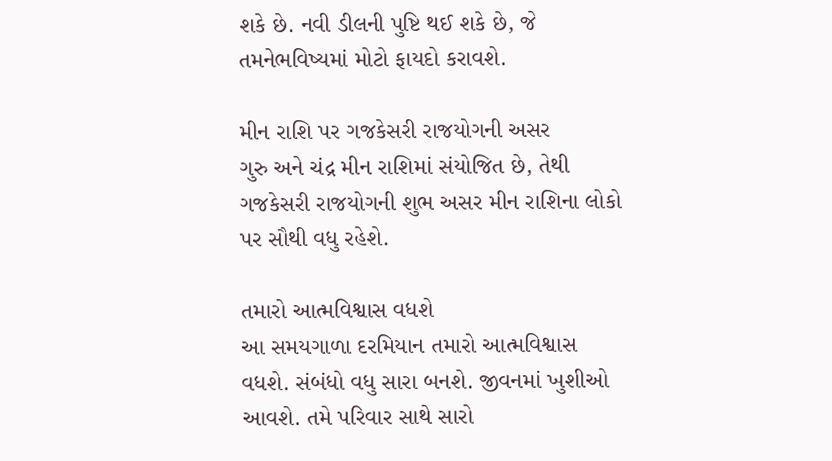શકે છે. નવી ડીલની પુષ્ટિ થઈ શકે છે, જે તમનેભવિષ્યમાં મોટો ફાયદો કરાવશે.

મીન રાશિ પર ગજકેસરી રાજયોગની અસર
ગુરુ અને ચંદ્ર મીન રાશિમાં સંયોજિત છે, તેથી ગજકેસરી રાજયોગની શુભ અસર મીન રાશિના લોકો પર સૌથી વધુ રહેશે.

તમારો આત્મવિશ્વાસ વધશે
આ સમયગાળા દરમિયાન તમારો આત્મવિશ્વાસ વધશે. સંબંધો વધુ સારા બનશે. જીવનમાં ખુશીઓ આવશે. તમે પરિવાર સાથે સારો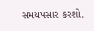સમયપસાર કરશો.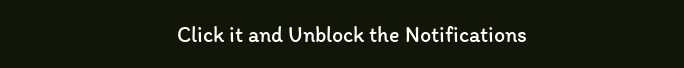Click it and Unblock the Notifications